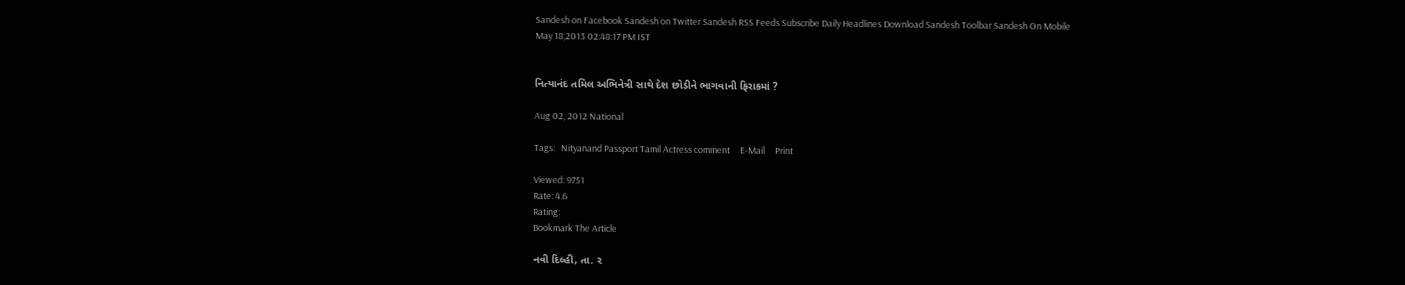Sandesh on Facebook Sandesh on Twitter Sandesh RSS Feeds Subscribe Daily Headlines Download Sandesh Toolbar Sandesh On Mobile
May 18,2013 02:48:17 PM IST


નિત્યાનંદ તમિલ અભિનેત્રી સાથે દેશ છોડીને ભાગવાની ફિરાકમાં ?

Aug 02, 2012 National

Tags:   Nityanand Passport Tamil Actress comment     E-Mail     Print

Viewed: 9751
Rate: 4.6
Rating:
Bookmark The Article

નવી દિલ્હી, તા. ૨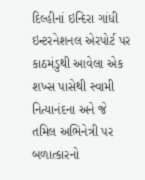દિલ્હીનાં ઇન્દિરા ગાંધી ઇન્ટરનેશનલ એરપોર્ટ પર કાઠમંડુથી આવેલા એક શખ્સ પાસેથી સ્વામી નિત્યાનંદના અને જે તમિલ અભિનેત્રી પર બળાત્કારનો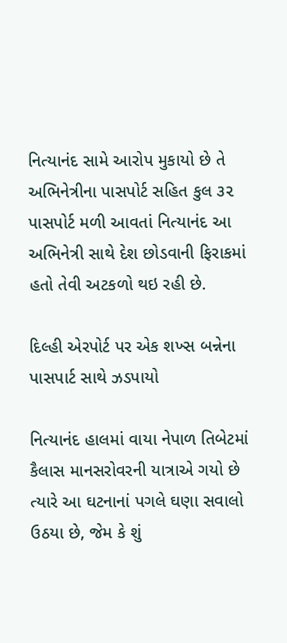નિત્યાનંદ સામે આરોપ મુકાયો છે તે અભિનેત્રીના પાસપોર્ટ સહિત કુલ ૩૨ પાસપોર્ટ મળી આવતાં નિત્યાનંદ આ અભિનેત્રી સાથે દેશ છોડવાની ફિરાકમાં હતો તેવી અટકળો થઇ રહી છે.

દિલ્હી એરપોર્ટ પર એક શખ્સ બન્નેના પાસપાર્ટ સાથે ઝડપાયો

નિત્યાનંદ હાલમાં વાયા નેપાળ તિબેટમાં કૈલાસ માનસરોવરની યાત્રાએ ગયો છે ત્યારે આ ઘટનાનાં પગલે ઘણા સવાલો ઉઠયા છે, જેમ કે શું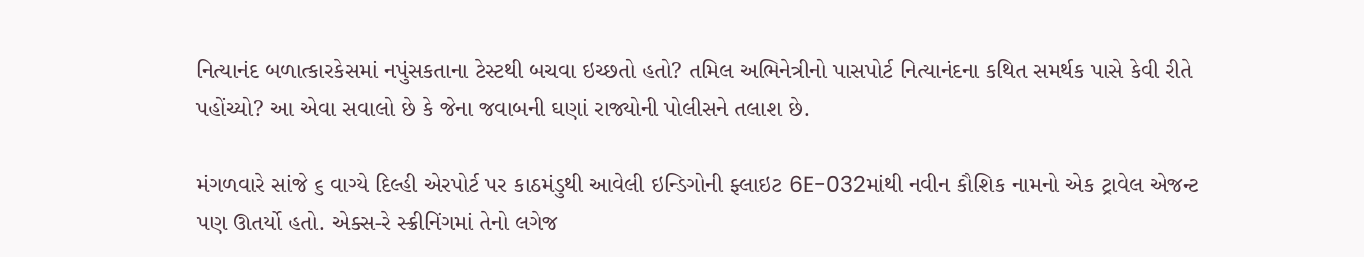નિત્યાનંદ બળાત્કારકેસમાં નપુંસકતાના ટેસ્ટથી બચવા ઇચ્છતો હતો? તમિલ અભિનેત્રીનો પાસપોર્ટ નિત્યાનંદના કથિત સમર્થક પાસે કેવી રીતે પહોંચ્યો? આ એવા સવાલો છે કે જેના જવાબની ઘણાં રાજ્યોની પોલીસને તલાશ છે.

મંગળવારે સાંજે ૬ વાગ્યે દિલ્હી એરપોર્ટ પર કાઠમંડુથી આવેલી ઇન્ડિગોની ફ્લાઇટ 6E-032માંથી નવીન કૌશિક નામનો એક ટ્રાવેલ એજન્ટ પણ ઊતર્યો હતો. એક્સ-રે સ્ક્રીનિંગમાં તેનો લગેજ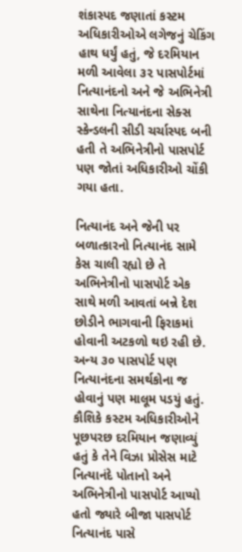શંકાસ્પદ જણાતાં કસ્ટમ અધિકારીઓએ લગેજનું ચેકિંગ હાથ ધર્યું હતું, જે દરમિયાન મળી આવેલા ૩૨ પાસપોર્ટમાં નિત્યાનંદનો અને જે અભિનેત્રી સાથેના નિત્યાનંદના સેક્સ સ્કેન્ડલની સીડી ચર્ચાસ્પદ બની હતી તે અભિનેત્રીનો પાસપોર્ટ પણ જોતાં અધિકારીઓ ચોંકી ગયા હતા.

નિત્યાનંદ અને જેની પર બળાત્કારનો નિત્યાનંદ સામે કેસ ચાલી રહ્યો છે તે અભિનેત્રીનો પાસપોર્ટ એક સાથે મળી આવતાં બન્ને દેશ છોડીને ભાગવાની ફિરાકમાં હોવાની અટકળો થઇ રહી છે. અન્ય ૩૦ પાસપોર્ટ પણ નિત્યાનંદના સમર્થકોના જ હોવાનું પણ માલૂમ પડયું હતું. કૌશિકે કસ્ટમ અધિકારીઓને પૂછપરછ દરમિયાન જણાવ્યું હતું કે તેને વિઝા પ્રોસેસ માટે નિત્યાનંદે પોતાનો અને અભિનેત્રીનો પાસપોર્ટ આપ્યો હતો જ્યારે બીજા પાસપોર્ટ નિત્યાનંદ પાસે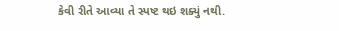કેવી રીતે આવ્યા તે સ્પષ્ટ થઇ શક્યું નથી.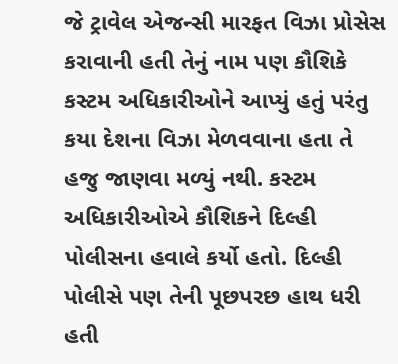જે ટ્રાવેલ એજન્સી મારફત વિઝા પ્રોસેસ કરાવાની હતી તેનું નામ પણ કૌશિકે કસ્ટમ અધિકારીઓને આપ્યું હતું પરંતુ કયા દેશના વિઝા મેળવવાના હતા તે હજુ જાણવા મળ્યું નથી. કસ્ટમ અધિકારીઓએ કૌશિકને દિલ્હી પોલીસના હવાલે કર્યો હતો. દિલ્હી પોલીસે પણ તેની પૂછપરછ હાથ ધરી હતી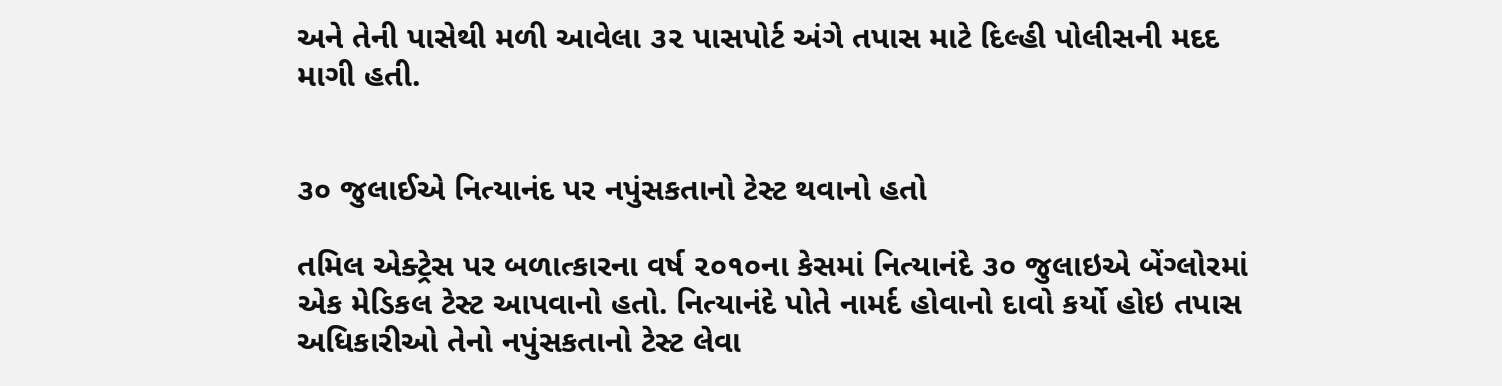અને તેની પાસેથી મળી આવેલા ૩૨ પાસપોર્ટ અંગે તપાસ માટે દિલ્હી પોલીસની મદદ માગી હતી.


૩૦ જુલાઈએ નિત્યાનંદ પર નપુંસકતાનો ટેસ્ટ થવાનો હતો

તમિલ એક્ટ્રેસ પર બળાત્કારના વર્ષ ૨૦૧૦ના કેસમાં નિત્યાનંદે ૩૦ જુલાઇએ બેંગ્લોરમાં એક મેડિકલ ટેસ્ટ આપવાનો હતો. નિત્યાનંદે પોતે નામર્દ હોવાનો દાવો કર્યો હોઇ તપાસ અધિકારીઓ તેનો નપુંસકતાનો ટેસ્ટ લેવા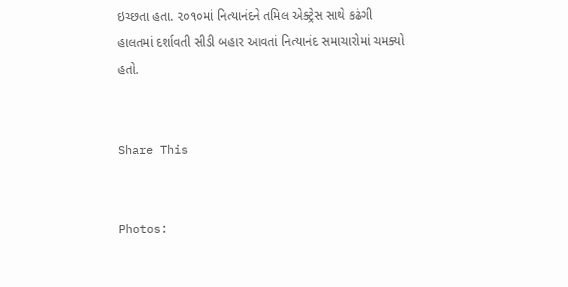ઇચ્છતા હતા. ૨૦૧૦માં નિત્યાનંદને તમિલ એક્ટ્રેસ સાથે કઢંગી હાલતમાં દર્શાવતી સીડી બહાર આવતાં નિત્યાનંદ સમાચારોમાં ચમક્યો હતો.


Share This


Photos: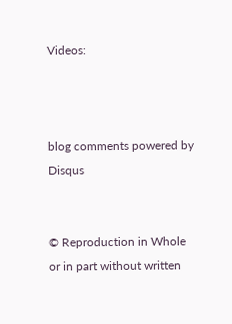Videos:



blog comments powered by Disqus


© Reproduction in Whole or in part without written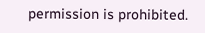permission is prohibited.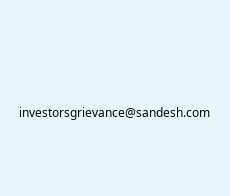investorsgrievance@sandesh.com